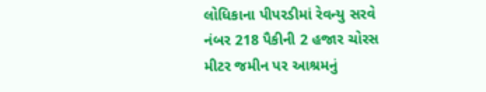લોધિકાના પીપરડીમાં રેવન્યુ સરવે નંબર 218 પૈકીની 2 હજાર ચોરસ મીટર જમીન પર આશ્રમનું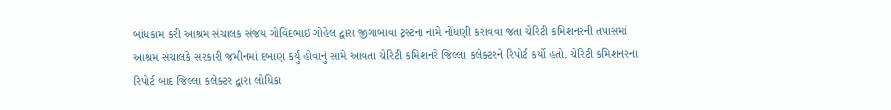બાંધકામ કરી આશ્રમ સંચાલક સંજય ગોવિંદભાઇ ગોહેલ દ્વારા જીગાબાવા ટ્રસ્ટના નામે નોંધણી કરાવવા જતા ચેરિટી કમિશનરની તપાસમાં આશ્રમ સંચાલકે સરકારી જમીનમાં દબાણ કર્યું હોવાનું સામે આવતા ચેરિટી કમિશનરે જિલ્લા કલેક્ટરને રિપોર્ટ કર્યો હતો. ચેરિટી કમિશનરના રિપોર્ટ બાદ જિલ્લા કલેક્ટર દ્વારા લોધિકા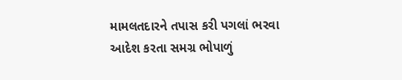મામલતદારને તપાસ કરી પગલાં ભરવા આદેશ કરતા સમગ્ર ભોપાળું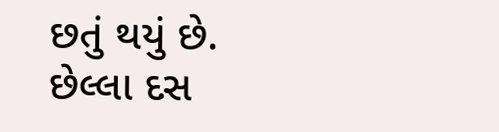છતું થયું છે.
છેલ્લા દસ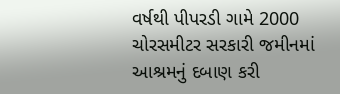વર્ષથી પીપરડી ગામે 2000 ચોરસમીટર સરકારી જમીનમાં આશ્રમનું દબાણ કરી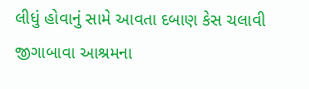લીધું હોવાનું સામે આવતા દબાણ કેસ ચલાવી જીગાબાવા આશ્રમના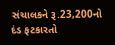સંચાલકને રૂ.23,200નો દંડ ફટકારતો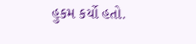હુકમ કર્યો હતો.